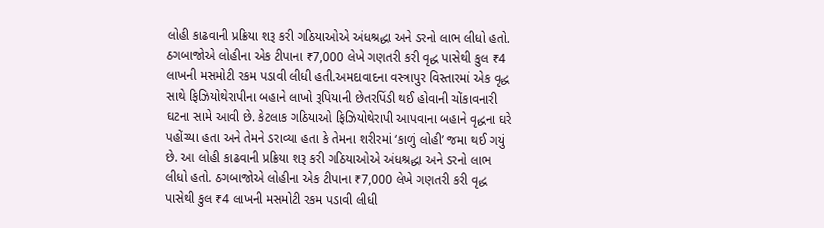લોહી કાઢવાની પ્રક્રિયા શરૂ કરી ગઠિયાઓએ અંધશ્રદ્ધા અને ડરનો લાભ લીધો હતો. ઠગબાજોએ લોહીના એક ટીપાના ₹7,000 લેખે ગણતરી કરી વૃદ્ધ પાસેથી કુલ ₹4 લાખની મસમોટી રકમ પડાવી લીધી હતી.અમદાવાદના વસ્ત્રાપુર વિસ્તારમાં એક વૃદ્ધ સાથે ફિઝિયોથેરાપીના બહાને લાખો રૂપિયાની છેતરપિંડી થઈ હોવાની ચોંકાવનારી ઘટના સામે આવી છે. કેટલાક ગઠિયાઓ ફિઝિયોથેરાપી આપવાના બહાને વૃદ્ધના ઘરે પહોંચ્યા હતા અને તેમને ડરાવ્યા હતા કે તેમના શરીરમાં ‘કાળું લોહી’ જમા થઈ ગયું છે. આ લોહી કાઢવાની પ્રક્રિયા શરૂ કરી ગઠિયાઓએ અંધશ્રદ્ધા અને ડરનો લાભ લીધો હતો. ઠગબાજોએ લોહીના એક ટીપાના ₹7,000 લેખે ગણતરી કરી વૃદ્ધ પાસેથી કુલ ₹4 લાખની મસમોટી રકમ પડાવી લીધી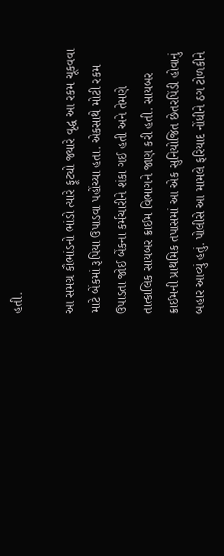હતી.

આ સમગ્ર કૌભાંડનો ભાંડો ત્યારે ફૂટ્યો જ્યારે વૃદ્ધ આ રકમ ચૂકવવા માટે બેંકમાં રૂપિયા ઉપાડવા પહોંચ્યા હતા. એકસાથે મોટી રકમ ઉપાડતા જોઈ બેંકના કર્મચારીને શંકા ગઈ હતી અને તેમણે તાત્કાલિક સાયબર ક્રાઈમ વિભાગને જાણ કરી હતી. સાયબર ક્રાઈમની પ્રાથમિક તપાસમાં આ એક સુનિયોજિત છેતરપિંડી હોવાનું બહાર આવ્યું હતું. પોલીસે આ મામલે ફરિયાદ નોંધીને ઠગ ટોળકીને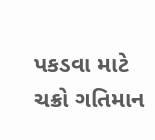પકડવા માટે ચક્રો ગતિમાન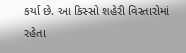કર્યા છે. આ કિસ્સો શહેરી વિસ્તારોમાં રહેતા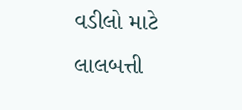વડીલો માટે લાલબત્તી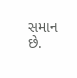સમાન છે.